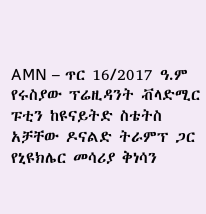AMN – ጥር 16/2017 ዓ.ም
የሩስያው ፕሬዚዳንት ቭላድሚር ፑቲን ከዩናይትድ ስቴትስ አቻቸው ዶናልድ ትራምፕ ጋር የኒዩክሌር መሳሪያ ቅነሳን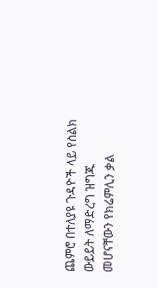ጨምሮ በተለያዩ ጉዳዮች ላይ የስልክ ውይይት ለማድረግ ዝግጁ መሆናቸውን የክሬምሊን ቃል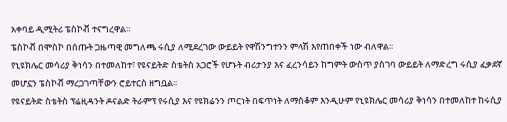አቀባይ ዲሚትሪ ፔስኮቭ ተናግረዋል።
ፔስኮቭ በሞስኮ በሰጡት ጋዜጣዊ መግለጫ ሩሲያ ለሚደረገው ውይይት የዋሽንግተንን ምላሽ እየጠበቀች ነው ብለዋል፡፡
የኒዩክሌር መሳሪያ ቅነሳን በተመለከተ፣ የዩናይትድ ስቴትስ አጋሮች የሆኑት ብሪታንያ እና ፈረንሳይን ከግምት ውስጥ ያስገባ ውይይት ለማድረግ ሩሲያ ፈቃደኛ መሆኗን ፔስኮቭ ማረጋገጣቸውን ሮይተርስ ዘግቧል፡፡
የዩናይትድ ስቴትስ ፕሬዚዳንት ዶናልድ ትራምፕ የሩሲያ እና የዩክሬንን ጦርነት በፍጥነት ለማስቆም እንዲሁም የኒዩክሌር መሳሪያ ቅነሳን በተመለከተ ከሩሲያ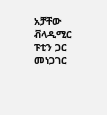አቻቸው ቭላዲሚር ፑቲን ጋር መነጋገር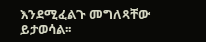እንደሚፈልጉ መግለጻቸው ይታወሳል፡፡